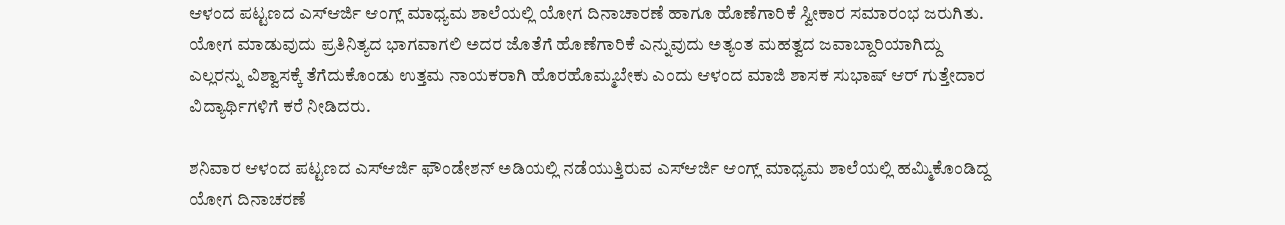ಆಳಂದ ಪಟ್ಟಣದ ಎಸ್ಆರ್ಜಿ ಆಂಗ್ಲ್ ಮಾಧ್ಯಮ ಶಾಲೆಯಲ್ಲಿ ಯೋಗ ದಿನಾಚಾರಣೆ ಹಾಗೂ ಹೊಣೆಗಾರಿಕೆ ಸ್ವೀಕಾರ ಸಮಾರಂಭ ಜರುಗಿತು.
ಯೋಗ ಮಾಡುವುದು ಪ್ರತಿನಿತ್ಯದ ಭಾಗವಾಗಲಿ ಅದರ ಜೊತೆಗೆ ಹೊಣೆಗಾರಿಕೆ ಎನ್ನುವುದು ಅತ್ಯಂತ ಮಹತ್ವದ ಜವಾಬ್ದಾರಿಯಾಗಿದ್ದು ಎಲ್ಲರನ್ನು ವಿಶ್ವಾಸಕ್ಕೆ ತೆಗೆದುಕೊಂಡು ಉತ್ತಮ ನಾಯಕರಾಗಿ ಹೊರಹೊಮ್ಮಬೇಕು ಎಂದು ಆಳಂದ ಮಾಜಿ ಶಾಸಕ ಸುಭಾಷ್ ಆರ್ ಗುತ್ತೇದಾರ ವಿದ್ಯಾರ್ಥಿಗಳಿಗೆ ಕರೆ ನೀಡಿದರು.

ಶನಿವಾರ ಆಳಂದ ಪಟ್ಟಣದ ಎಸ್ಆರ್ಜಿ ಫೌಂಡೇಶನ್ ಅಡಿಯಲ್ಲಿ ನಡೆಯುತ್ತಿರುವ ಎಸ್ಆರ್ಜಿ ಆಂಗ್ಲ್ ಮಾಧ್ಯಮ ಶಾಲೆಯಲ್ಲಿ ಹಮ್ಮಿಕೊಂಡಿದ್ದ ಯೋಗ ದಿನಾಚರಣೆ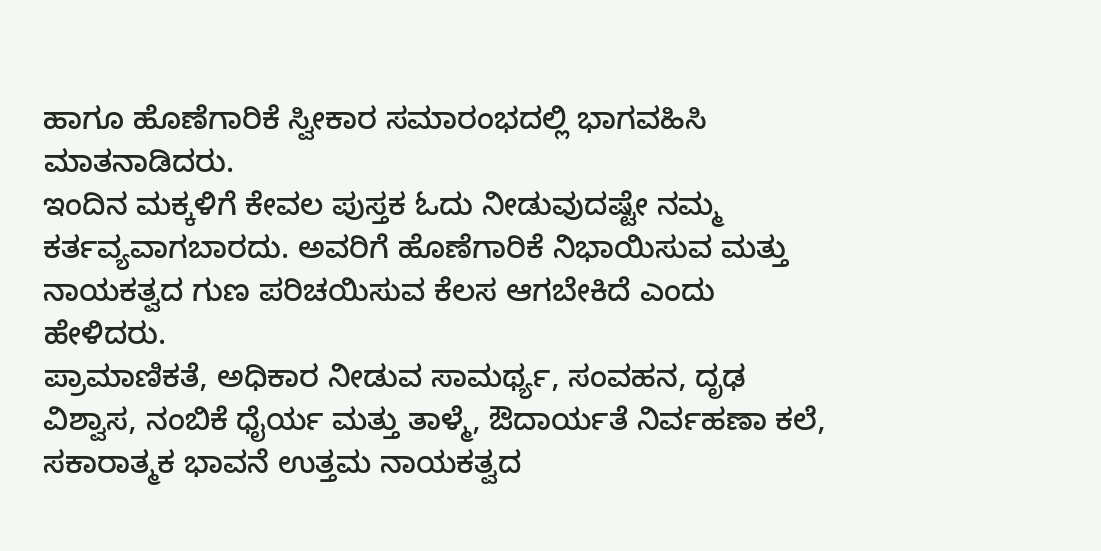ಹಾಗೂ ಹೊಣೆಗಾರಿಕೆ ಸ್ವೀಕಾರ ಸಮಾರಂಭದಲ್ಲಿ ಭಾಗವಹಿಸಿ ಮಾತನಾಡಿದರು.
ಇಂದಿನ ಮಕ್ಕಳಿಗೆ ಕೇವಲ ಪುಸ್ತಕ ಓದು ನೀಡುವುದಷ್ಟೇ ನಮ್ಮ ಕರ್ತವ್ಯವಾಗಬಾರದು. ಅವರಿಗೆ ಹೊಣೆಗಾರಿಕೆ ನಿಭಾಯಿಸುವ ಮತ್ತು ನಾಯಕತ್ವದ ಗುಣ ಪರಿಚಯಿಸುವ ಕೆಲಸ ಆಗಬೇಕಿದೆ ಎಂದು ಹೇಳಿದರು.
ಪ್ರಾಮಾಣಿಕತೆ, ಅಧಿಕಾರ ನೀಡುವ ಸಾಮರ್ಥ್ಯ, ಸಂವಹನ, ದೃಢ ವಿಶ್ವಾಸ, ನಂಬಿಕೆ ಧೈರ್ಯ ಮತ್ತು ತಾಳ್ಮೆ, ಔದಾರ್ಯತೆ ನಿರ್ವಹಣಾ ಕಲೆ, ಸಕಾರಾತ್ಮಕ ಭಾವನೆ ಉತ್ತಮ ನಾಯಕತ್ವದ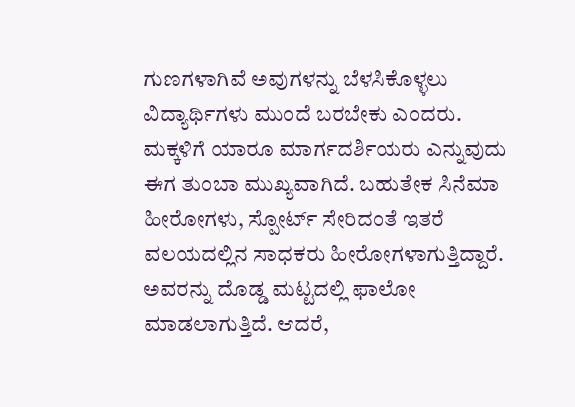ಗುಣಗಳಾಗಿವೆ ಅವುಗಳನ್ನು ಬೆಳಸಿಕೊಳ್ಳಲು ವಿದ್ಯಾರ್ಥಿಗಳು ಮುಂದೆ ಬರಬೇಕು ಎಂದರು.
ಮಕ್ಕಳಿಗೆ ಯಾರೂ ಮಾರ್ಗದರ್ಶಿಯರು ಎನ್ನುವುದು ಈಗ ತುಂಬಾ ಮುಖ್ಯವಾಗಿದೆ. ಬಹುತೇಕ ಸಿನೆಮಾ ಹೀರೋಗಳು, ಸ್ಪೋರ್ಟ್ ಸೇರಿದಂತೆ ಇತರೆ ವಲಯದಲ್ಲಿನ ಸಾಧಕರು ಹೀರೋಗಳಾಗುತ್ತಿದ್ದಾರೆ. ಅವರನ್ನು ದೊಡ್ಡ ಮಟ್ಟದಲ್ಲಿ ಫಾಲೋ ಮಾಡಲಾಗುತ್ತಿದೆ. ಆದರೆ,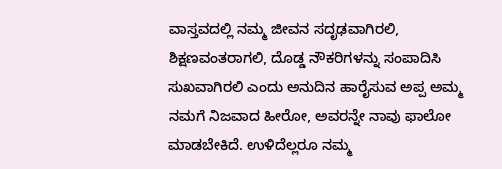ವಾಸ್ತವದಲ್ಲಿ ನಮ್ಮ ಜೀವನ ಸದೃಢವಾಗಿರಲಿ, ಶಿಕ್ಷಣವಂತರಾಗಲಿ, ದೊಡ್ಡ ನೌಕರಿಗಳನ್ನು ಸಂಪಾದಿಸಿ ಸುಖವಾಗಿರಲಿ ಎಂದು ಅನುದಿನ ಹಾರೈಸುವ ಅಪ್ಪ ಅಮ್ಮ ನಮಗೆ ನಿಜವಾದ ಹೀರೋ, ಅವರನ್ನೇ ನಾವು ಫಾಲೋ ಮಾಡಬೇಕಿದೆ. ಉಳಿದೆಲ್ಲರೂ ನಮ್ಮ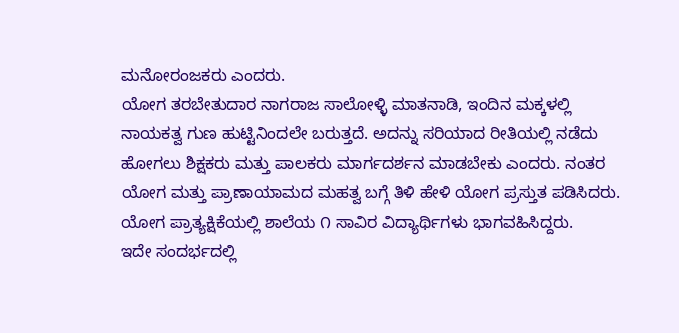ಮನೋರಂಜಕರು ಎಂದರು.
ಯೋಗ ತರಬೇತುದಾರ ನಾಗರಾಜ ಸಾಲೋಳ್ಳಿ ಮಾತನಾಡಿ, ಇಂದಿನ ಮಕ್ಕಳಲ್ಲಿ ನಾಯಕತ್ವ ಗುಣ ಹುಟ್ಟಿನಿಂದಲೇ ಬರುತ್ತದೆ. ಅದನ್ನು ಸರಿಯಾದ ರೀತಿಯಲ್ಲಿ ನಡೆದು ಹೋಗಲು ಶಿಕ್ಷಕರು ಮತ್ತು ಪಾಲಕರು ಮಾರ್ಗದರ್ಶನ ಮಾಡಬೇಕು ಎಂದರು. ನಂತರ ಯೋಗ ಮತ್ತು ಪ್ರಾಣಾಯಾಮದ ಮಹತ್ವ ಬಗ್ಗೆ ತಿಳಿ ಹೇಳಿ ಯೋಗ ಪ್ರಸ್ತುತ ಪಡಿಸಿದರು. ಯೋಗ ಪ್ರಾತ್ಯಕ್ಷಿಕೆಯಲ್ಲಿ ಶಾಲೆಯ ೧ ಸಾವಿರ ವಿದ್ಯಾರ್ಥಿಗಳು ಭಾಗವಹಿಸಿದ್ದರು.
ಇದೇ ಸಂದರ್ಭದಲ್ಲಿ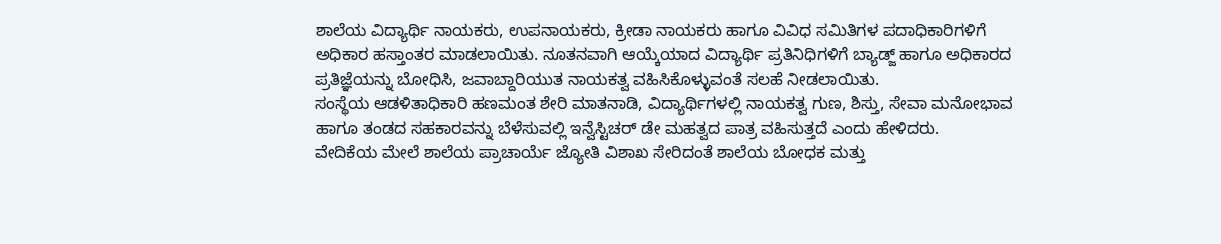ಶಾಲೆಯ ವಿದ್ಯಾರ್ಥಿ ನಾಯಕರು, ಉಪನಾಯಕರು, ಕ್ರೀಡಾ ನಾಯಕರು ಹಾಗೂ ವಿವಿಧ ಸಮಿತಿಗಳ ಪದಾಧಿಕಾರಿಗಳಿಗೆ ಅಧಿಕಾರ ಹಸ್ತಾಂತರ ಮಾಡಲಾಯಿತು. ನೂತನವಾಗಿ ಆಯ್ಕೆಯಾದ ವಿದ್ಯಾರ್ಥಿ ಪ್ರತಿನಿಧಿಗಳಿಗೆ ಬ್ಯಾಡ್ಜ್ ಹಾಗೂ ಅಧಿಕಾರದ ಪ್ರತಿಜ್ಞೆಯನ್ನು ಬೋಧಿಸಿ, ಜವಾಬ್ದಾರಿಯುತ ನಾಯಕತ್ವ ವಹಿಸಿಕೊಳ್ಳುವಂತೆ ಸಲಹೆ ನೀಡಲಾಯಿತು.
ಸಂಸ್ಥೆಯ ಆಡಳಿತಾಧಿಕಾರಿ ಹಣಮಂತ ಶೇರಿ ಮಾತನಾಡಿ, ವಿದ್ಯಾರ್ಥಿಗಳಲ್ಲಿ ನಾಯಕತ್ವ ಗುಣ, ಶಿಸ್ತು, ಸೇವಾ ಮನೋಭಾವ ಹಾಗೂ ತಂಡದ ಸಹಕಾರವನ್ನು ಬೆಳೆಸುವಲ್ಲಿ ಇನ್ವೆಸ್ಟಿಚರ್ ಡೇ ಮಹತ್ವದ ಪಾತ್ರ ವಹಿಸುತ್ತದೆ ಎಂದು ಹೇಳಿದರು.
ವೇದಿಕೆಯ ಮೇಲೆ ಶಾಲೆಯ ಪ್ರಾಚಾರ್ಯೆ ಜ್ಯೋತಿ ವಿಶಾಖ ಸೇರಿದಂತೆ ಶಾಲೆಯ ಬೋಧಕ ಮತ್ತು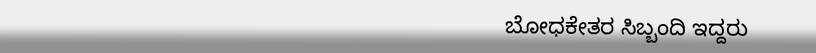ಬೋಧಕೇತರ ಸಿಬ್ಬಂದಿ ಇದ್ದರು